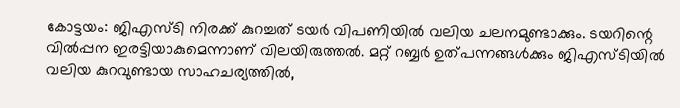കോട്ടയം: ജിഎസ്ടി നിരക്ക് കുറച്ചത് ടയര്‍ വിപണിയില്‍ വലിയ ചലനമുണ്ടാക്കും. ടയറിന്റെ വില്‍പ്പന ഇരട്ടിയാകുമെന്നാണ് വിലയിരുത്തല്‍. മറ്റ് റബ്ബര്‍ ഉത്പന്നങ്ങള്‍ക്കും ജിഎസ്ടിയില്‍ വലിയ കുറവുണ്ടായ സാഹചര്യത്തില്‍,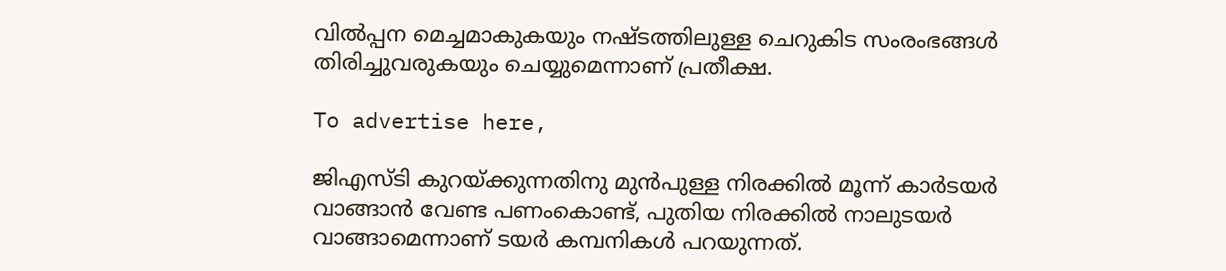വില്‍പ്പന മെച്ചമാകുകയും നഷ്ടത്തിലുള്ള ചെറുകിട സംരംഭങ്ങള്‍ തിരിച്ചുവരുകയും ചെയ്യുമെന്നാണ് പ്രതീക്ഷ.

To advertise here,

ജിഎസ്ടി കുറയ്ക്കുന്നതിനു മുന്‍പുള്ള നിരക്കില്‍ മൂന്ന് കാര്‍ടയര്‍ വാങ്ങാന്‍ വേണ്ട പണംകൊണ്ട്, പുതിയ നിരക്കില്‍ നാലുടയര്‍ വാങ്ങാമെന്നാണ് ടയര്‍ കമ്പനികള്‍ പറയുന്നത്.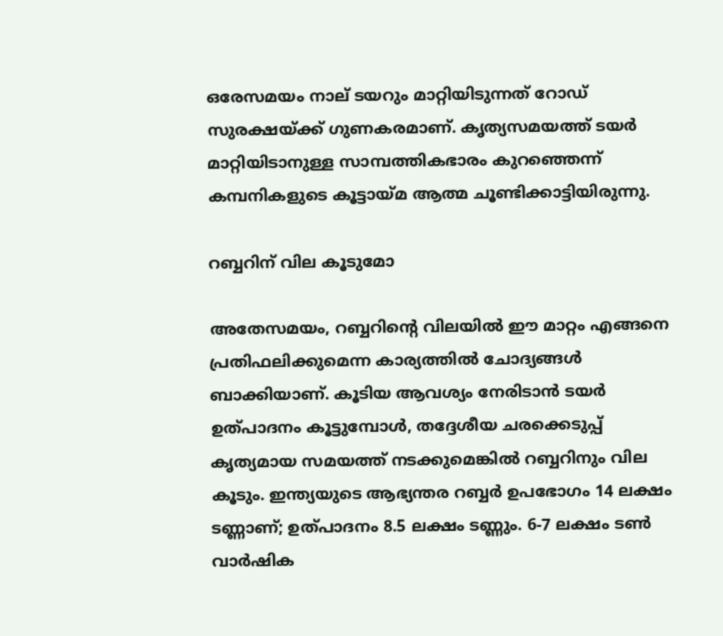ഒരേസമയം നാല് ടയറും മാറ്റിയിടുന്നത് റോഡ് സുരക്ഷയ്ക്ക് ഗുണകരമാണ്. കൃത്യസമയത്ത് ടയര്‍ മാറ്റിയിടാനുള്ള സാമ്പത്തികഭാരം കുറഞ്ഞെന്ന് കമ്പനികളുടെ കൂട്ടായ്മ ആത്മ ചൂണ്ടിക്കാട്ടിയിരുന്നു.

റബ്ബറിന് വില കൂടുമോ

അതേസമയം, റബ്ബറിന്റെ വിലയില്‍ ഈ മാറ്റം എങ്ങനെ പ്രതിഫലിക്കുമെന്ന കാര്യത്തില്‍ ചോദ്യങ്ങള്‍ ബാക്കിയാണ്. കൂടിയ ആവശ്യം നേരിടാന്‍ ടയര്‍ ഉത്പാദനം കൂട്ടുമ്പോള്‍, തദ്ദേശീയ ചരക്കെടുപ്പ് കൃത്യമായ സമയത്ത് നടക്കുമെങ്കില്‍ റബ്ബറിനും വില കൂടും. ഇന്ത്യയുടെ ആഭ്യന്തര റബ്ബര്‍ ഉപഭോഗം 14 ലക്ഷം ടണ്ണാണ്; ഉത്പാദനം 8.5 ലക്ഷം ടണ്ണും. 6-7 ലക്ഷം ടണ്‍ വാര്‍ഷിക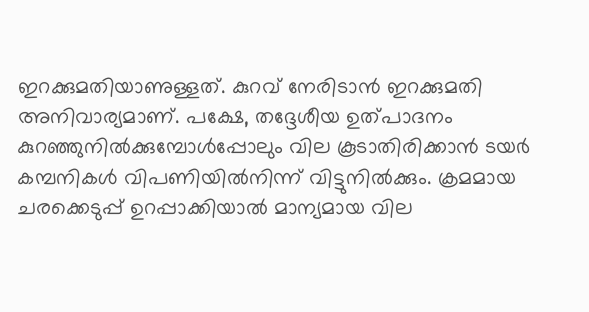ഇറക്കുമതിയാണുള്ളത്. കുറവ് നേരിടാന്‍ ഇറക്കുമതി അനിവാര്യമാണ്. പക്ഷേ, തദ്ദേശീയ ഉത്പാദനം കുറഞ്ഞുനില്‍ക്കുമ്പോള്‍പ്പോലും വില കൂടാതിരിക്കാന്‍ ടയര്‍ കമ്പനികള്‍ വിപണിയില്‍നിന്ന് വിട്ടുനില്‍ക്കും. ക്രമമായ ചരക്കെടുപ്പ് ഉറപ്പാക്കിയാല്‍ മാന്യമായ വില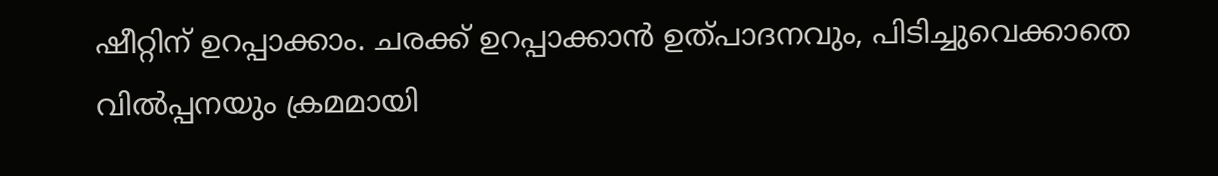ഷീറ്റിന് ഉറപ്പാക്കാം. ചരക്ക് ഉറപ്പാക്കാന്‍ ഉത്പാദനവും, പിടിച്ചുവെക്കാതെ വില്‍പ്പനയും ക്രമമായി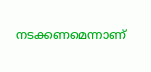നടക്കണമെന്നാണ്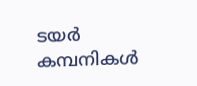ടയര്‍ കമ്പനികള്‍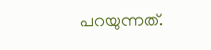പറയുന്നത്.